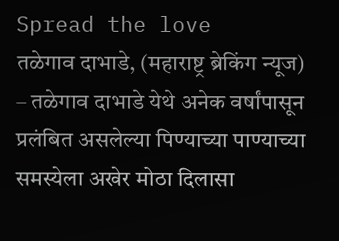Spread the love
तळेगाव दाभाडे, (महाराष्ट्र ब्रेकिंग न्यूज) – तळेगाव दाभाडे येथे अनेक वर्षांपासून प्रलंबित असलेल्या पिण्याच्या पाण्याच्या समस्येला अखेर मोठा दिलासा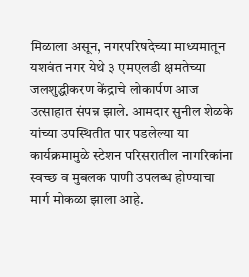मिळाला असून, नगरपरिषदेच्या माध्यमातून यशवंत नगर येथे ३ एमएलडी क्षमतेच्या जलशुद्धीकरण केंद्राचे लोकार्पण आज उत्साहात संपन्न झाले. आमदार सुनील शेळके यांच्या उपस्थितीत पार पडलेल्या या कार्यक्रमामुळे स्टेशन परिसरातील नागरिकांना स्वच्छ व मुबलक पाणी उपलब्ध होण्याचा मार्ग मोकळा झाला आहे.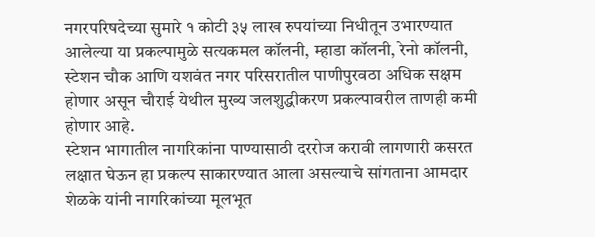नगरपरिषदेच्या सुमारे १ कोटी ३५ लाख रुपयांच्या निधीतून उभारण्यात आलेल्या या प्रकल्पामुळे सत्यकमल कॉलनी, म्हाडा कॉलनी, रेनो कॉलनी, स्टेशन चौक आणि यशवंत नगर परिसरातील पाणीपुरवठा अधिक सक्षम होणार असून चौराई येथील मुख्य जलशुद्धीकरण प्रकल्पावरील ताणही कमी होणार आहे.
स्टेशन भागातील नागरिकांना पाण्यासाठी दररोज करावी लागणारी कसरत लक्षात घेऊन हा प्रकल्प साकारण्यात आला असल्याचे सांगताना आमदार शेळके यांनी नागरिकांच्या मूलभूत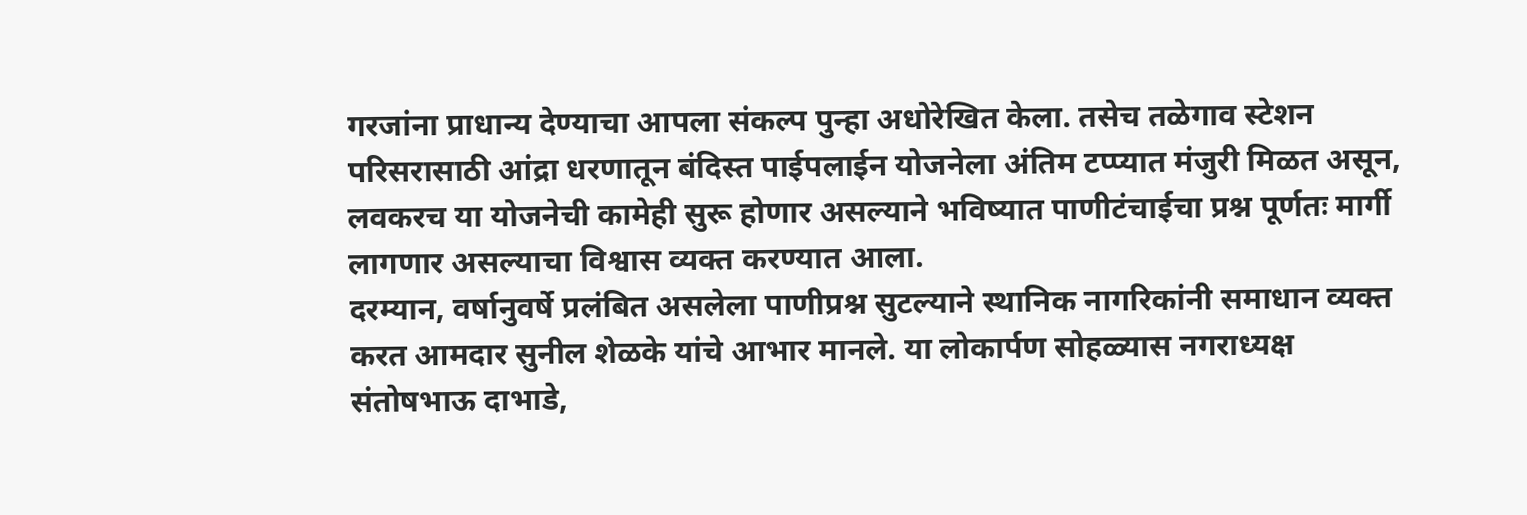गरजांना प्राधान्य देण्याचा आपला संकल्प पुन्हा अधोरेखित केला. तसेच तळेगाव स्टेशन परिसरासाठी आंद्रा धरणातून बंदिस्त पाईपलाईन योजनेला अंतिम टप्प्यात मंजुरी मिळत असून, लवकरच या योजनेची कामेही सुरू होणार असल्याने भविष्यात पाणीटंचाईचा प्रश्न पूर्णतः मार्गी लागणार असल्याचा विश्वास व्यक्त करण्यात आला.
दरम्यान, वर्षानुवर्षे प्रलंबित असलेला पाणीप्रश्न सुटल्याने स्थानिक नागरिकांनी समाधान व्यक्त करत आमदार सुनील शेळके यांचे आभार मानले. या लोकार्पण सोहळ्यास नगराध्यक्ष संतोषभाऊ दाभाडे,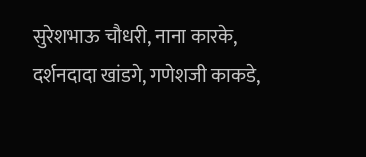सुरेशभाऊ चौधरी, नाना कारके, दर्शनदादा खांडगे, गणेशजी काकडे,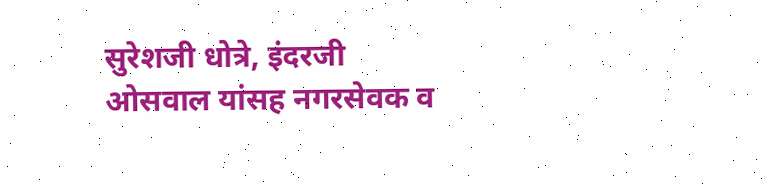सुरेशजी धोत्रे, इंदरजी ओसवाल यांसह नगरसेवक व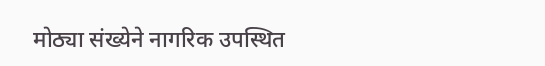मोठ्या संख्येने नागरिक उपस्थित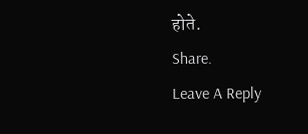होते.
Share.
Leave A Reply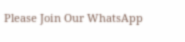Please Join Our WhatsApp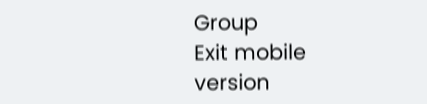Group
Exit mobile version